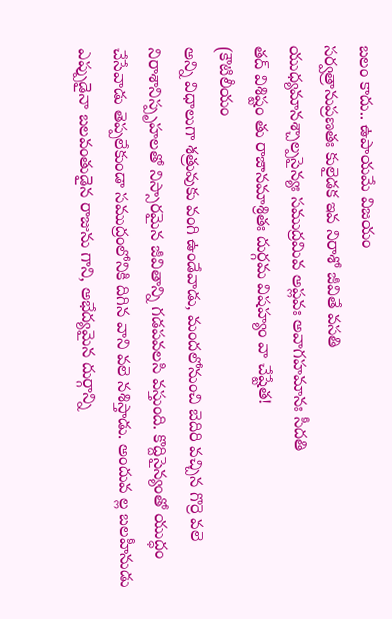బలం కాదు.. ఉపాయమే విజయం
సర్వత్రానుప్రణతః కులైడక ఇవ నిరాశో జీవితే వసతి
యుధ్యమానశ్చాల్పసైన్యః సముద్రమివ అప్లవః అవాగహమానః సీదతి
తద్ విశిష్టం తు రాజానమాశ్రితః దుర్గమ విషహ్యం వా చేష్టేత!
(కౌటిలీయం
అన్ని విధాలుగా శత్రువుకు వంగి ఉండేవాడు, మందలోనుంచి బెదిరి వచ్చిన గొర్రె వలె నిరాశానిస్పృహలతో నిస్సారమైన జీవితాన్ని గడపవలసి వస్తుంది. కొద్దిసైన్యంతో యుద్ధం చేసేవాడు తెప్పలేకుండా సముద్రంలోనికి దిగిన వాని వలె నశిస్తాడు. అందువ ల్ల బలహీనుడు ఎప్పుడైనా బలవంతుడైన రాజును గాని, అభేద్యమైన దుర్గాన్ని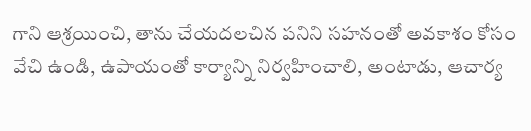గాని ఆశ్రయించి, తాను చేయదలచిన పనిని సహనంతో అవకాశం కోసం వేచి ఉండి, ఉపాయంతో కార్యాన్ని నిర్వహించాలి, అంటాడు, ఆచార్య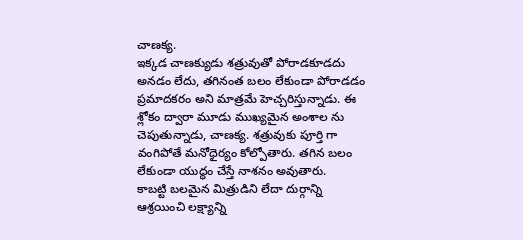చాణక్య.
ఇక్కడ చాణక్యుడు శత్రువుతో పోరాడకూడదు అనడం లేదు, తగినంత బలం లేకుండా పోరాడడం ప్రమాదకరం అని మాత్రమే హెచ్చరిస్తున్నాడు. ఈ శ్లోకం ద్వారా మూడు ముఖ్యమైన అంశాల ను చెపుతున్నాడు, చాణక్య. శత్రువుకు పూర్తి గా వంగిపోతే మనోధైర్యం కోల్పోతారు. తగిన బలం లేకుండా యుద్ధం చేస్తే నాశనం అవుతారు.
కాబట్టి బలమైన మిత్రుడిని లేదా దుర్గాన్ని ఆశ్రయించి లక్ష్యాన్ని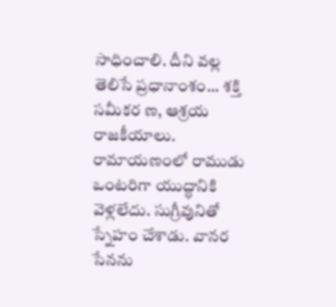సాధించాలి. దీని వల్ల తెలిసే ప్రధానాంశం... శక్తి సమీకర ణ, ఆశ్రయ రాజకీయాలు. రామాయణంలో రాముడు ఒంటరిగా యుద్ధానికి వెళ్లలేదు. సుగ్రీవునితో స్నేహం చేశాడు. వానర సేనను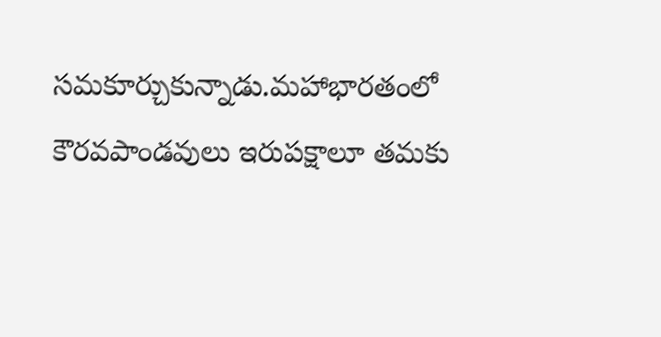సమకూర్చుకున్నాడు.మహాభారతంలో కౌరవపాండవులు ఇరుపక్షాలూ తమకు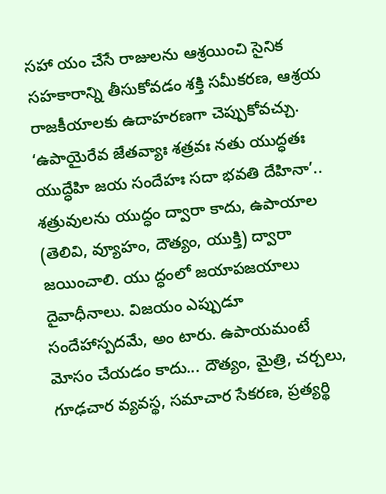సహా యం చేసే రాజులను ఆశ్రయించి సైనిక సహకారాన్ని తీసుకోవడం శక్తి సమీకరణ, ఆశ్రయ రాజకీయాలకు ఉదాహరణగా చెప్పుకోవచ్చు.
‘ఉపాయైరేవ జేతవ్యాః శత్రవః నతు యుద్ధతః యుద్ధేహి జయ సందేహః సదా భవతి దేహినా’.. శత్రువులను యుద్ధం ద్వారా కాదు, ఉపాయాల (తెలివి, వ్యూహం, దౌత్యం, యుక్తి) ద్వారా జయించాలి. యు ద్ధంలో జయాపజయాలు దైవాధీనాలు. విజయం ఎప్పుడూ సందేహాస్పదమే, అం టారు. ఉపాయమంటే మోసం చేయడం కాదు... దౌత్యం, మైత్రి, చర్చలు, గూఢచార వ్యవస్థ, సమాచార సేకరణ, ప్రత్యర్థి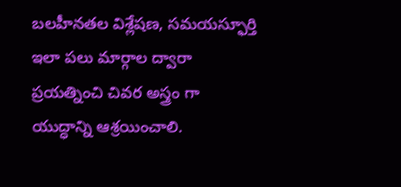బలహీనతల విశ్లేషణ, సమయస్ఫూర్తి ఇలా పలు మార్గాల ద్వారా ప్రయత్నించి చివర అస్త్రం గా యుద్ధాన్ని ఆశ్రయించాలి.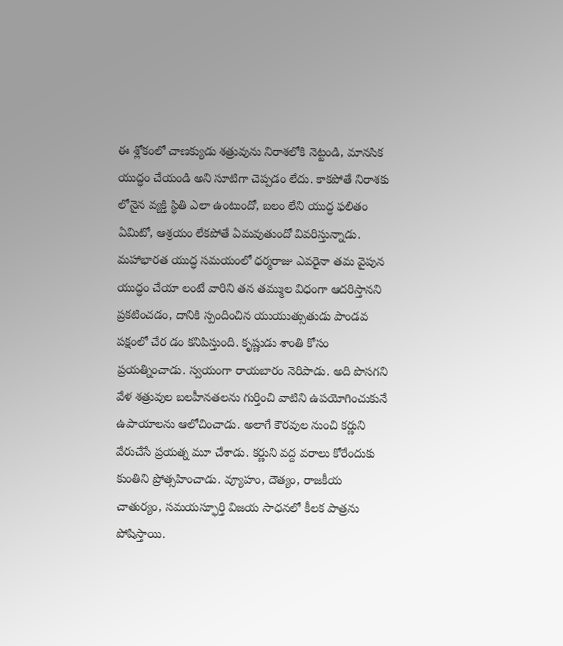ఈ శ్లోకంలో చాణక్యుడు శత్రువును నిరాశలోకి నెట్టండి, మానసిక యుద్ధం చేయండి అని సూటిగా చెప్పడం లేదు. కాకపోతే నిరాశకు లోనైన వ్యక్తి స్థితి ఎలా ఉంటుందో, బలం లేని యుద్ధ ఫలితం ఏమిటో, ఆశ్రయం లేకపోతే ఏమవుతుందో వివరిస్తున్నాడు.
మహాభారత యుద్ధ సమయంలో ధర్మరాజు ఎవరైనా తమ వైపున యుద్ధం చేయా లంటే వారిని తన తమ్ముల విధంగా ఆదరిస్తానని ప్రకటించడం, దానికి స్పందించిన యుయుత్సుతుడు పాండవ పక్షంలో చేర డం కనిపిస్తుంది. కృష్ణుడు శాంతి కోసం ప్రయత్నించాడు. స్వయంగా రాయబారం నెరిపాడు. అది పొసగని వేళ శత్రువుల బలహీనతలను గుర్తించి వాటిని ఉపయోగించుకునే ఉపాయాలను ఆలోచించాడు. అలాగే కౌరవుల నుంచి కర్ణుని వేరుచేసే ప్రయత్న మూ చేశాడు. కర్ణుని వద్ద వరాలు కోరేందుకు కుంతిని ప్రోత్సహించాడు. వ్యూహం, దౌత్యం, రాజకీయ చాతుర్యం, సమయస్ఫూర్తి విజయ సాధనలో కీలక పాత్రను పోషిస్తాయి.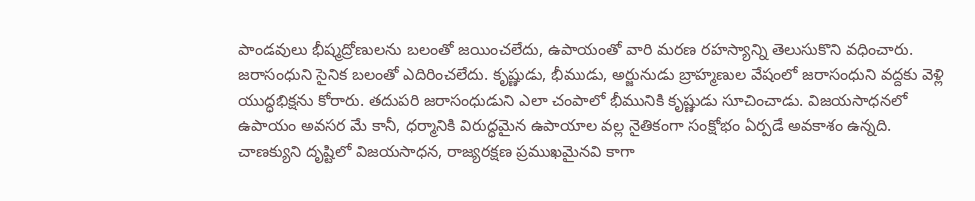పాండవులు భీష్మద్రోణులను బలంతో జయించలేదు, ఉపాయంతో వారి మరణ రహస్యాన్ని తెలుసుకొని వధించారు. జరాసంధుని సైనిక బలంతో ఎదిరించలేదు. కృష్ణుడు, భీముడు, అర్జునుడు బ్రాహ్మణుల వేషంలో జరాసంధుని వద్దకు వెళ్లి యుద్ధభిక్షను కోరారు. తదుపరి జరాసంధుడుని ఎలా చంపాలో భీమునికి కృష్ణుడు సూచించాడు. విజయసాధనలో ఉపాయం అవసర మే కానీ, ధర్మానికి విరుద్ధమైన ఉపాయాల వల్ల నైతికంగా సంక్షోభం ఏర్పడే అవకాశం ఉన్నది. చాణక్యుని దృష్టిలో విజయసాధన, రాజ్యరక్షణ ప్రముఖమైనవి కాగా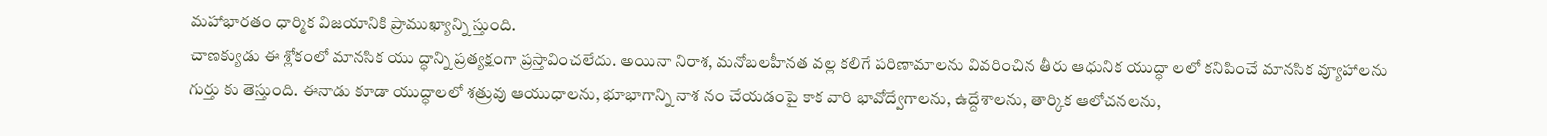మహాభారతం ధార్మిక విజయానికి ప్రాముఖ్యాన్ని స్తుంది.
చాణక్యుడు ఈ శ్లోకంలో మానసిక యు ద్ధాన్ని ప్రత్యక్షంగా ప్రస్తావించలేదు. అయినా నిరాశ, మనోబలహీనత వల్ల కలిగే పరిణామాలను వివరించిన తీరు ఆధునిక యుద్ధా లలో కనిపించే మానసిక వ్యూహాలను గుర్తు కు తెస్తుంది. ఈనాడు కూడా యుద్ధాలలో శత్రువు ఆయుధాలను, భూభాగాన్ని నాశ నం చేయడంపై కాక వారి భావోద్వేగాలను, ఉద్దేశాలను, తార్కిక ఆలోచనలను,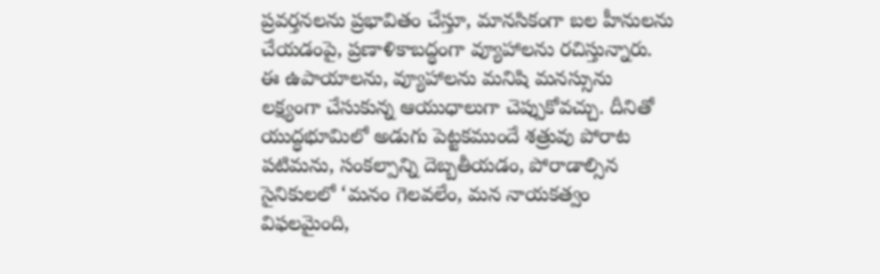ప్రవర్తనలను ప్రభావితం చేస్తూ, మానసికంగా బల హీనులను చేయడంపై, ప్రణాళికాబద్ధంగా వ్యూహాలను రచిస్తున్నారు.
ఈ ఉపాయాలను, వ్యూహాలను మనిషి మనస్సును లక్ష్యంగా చేసుకున్న ఆయుధాలుగా చెప్పుకోవచ్చు. దీనితో యుద్ధభూమిలో అడుగు పెట్టకముందే శత్రువు పోరాట పటిమను, సంకల్పాన్ని దెబ్బతీయడం, పోరాడాల్సిన సైనికులలో ‘మనం గెలవలేం, మన నాయకత్వం విఫలమైంది,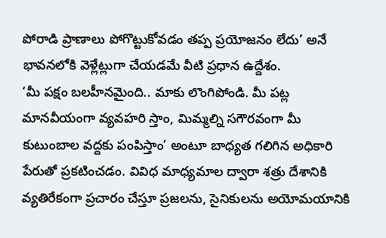పోరాడి ప్రాణాలు పోగొట్టుకోవడం తప్ప ప్రయోజనం లేదు’ అనే భావనలోకి వెళ్లేట్లుగా చేయడమే వీటి ప్రధాన ఉద్దేశం.
‘మీ పక్షం బలహీనమైంది.. మాకు లొంగిపోండి. మీ పట్ల మానవీయంగా వ్యవహరి స్తాం, మిమ్మల్ని సగౌరవంగా మీ కుటుంబాల వద్దకు పంపిస్తాం’ అంటూ బాధ్యత గలిగిన అధికారి పేరుతో ప్రకటించడం. వివిధ మాధ్యమాల ద్వారా శత్రు దేశానికి వ్యతిరేకంగా ప్రచారం చేస్తూ ప్రజలను, సైనికులను అయోమయానికి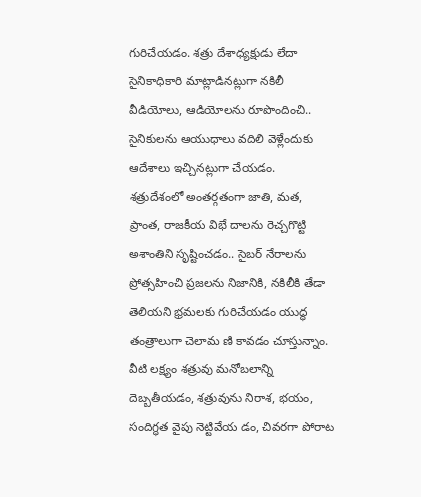గురిచేయడం. శత్రు దేశాధ్యక్షుడు లేదా సైనికాధికారి మాట్లాడినట్లుగా నకిలీ వీడియోలు, ఆడియోలను రూపొందించి.. సైనికులను ఆయుధాలు వదిలి వెళ్లేందుకు ఆదేశాలు ఇచ్చినట్లుగా చేయడం.
శత్రుదేశంలో అంతర్గతంగా జాతి, మత, ప్రాంత, రాజకీయ విభే దాలను రెచ్చగొట్టి అశాంతిని సృష్టించడం.. సైబర్ నేరాలను ప్రోత్సహించి ప్రజలను నిజానికి, నకిలీకి తేడా తెలియని భ్రమలకు గురిచేయడం యుద్ధ తంత్రాలుగా చెలామ ణి కావడం చూస్తున్నాం. వీటి లక్ష్యం శత్రువు మనోబలాన్ని దెబ్బతీయడం, శత్రువును నిరాశ, భయం, సందిగ్ధత వైపు నెట్టివేయ డం, చివరగా పోరాట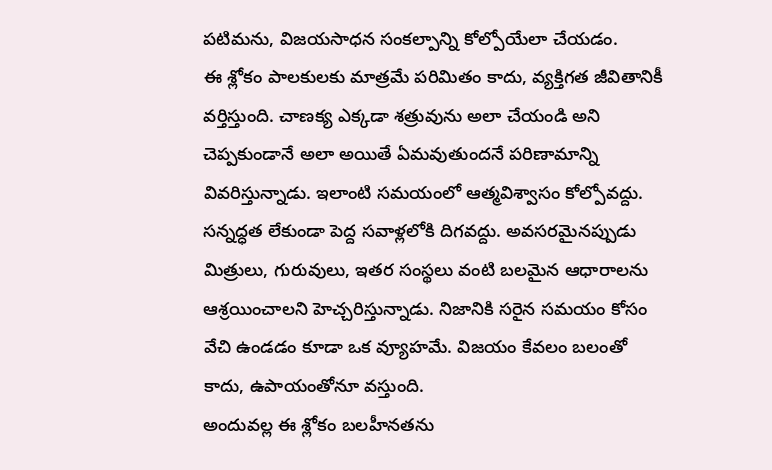పటిమను, విజయసాధన సంకల్పాన్ని కోల్పోయేలా చేయడం.
ఈ శ్లోకం పాలకులకు మాత్రమే పరిమితం కాదు, వ్యక్తిగత జీవితానికీ వర్తిస్తుంది. చాణక్య ఎక్కడా శత్రువును అలా చేయండి అని చెప్పకుండానే అలా అయితే ఏమవుతుందనే పరిణామాన్ని వివరిస్తున్నాడు. ఇలాంటి సమయంలో ఆత్మవిశ్వాసం కోల్పోవద్దు. సన్నద్ధత లేకుండా పెద్ద సవాళ్లలోకి దిగవద్దు. అవసరమైనప్పుడు మిత్రులు, గురువులు, ఇతర సంస్థలు వంటి బలమైన ఆధారాలను ఆశ్రయించాలని హెచ్చరిస్తున్నాడు. నిజానికి సరైన సమయం కోసం వేచి ఉండడం కూడా ఒక వ్యూహమే. విజయం కేవలం బలంతో కాదు, ఉపాయంతోనూ వస్తుంది.
అందువల్ల ఈ శ్లోకం బలహీనతను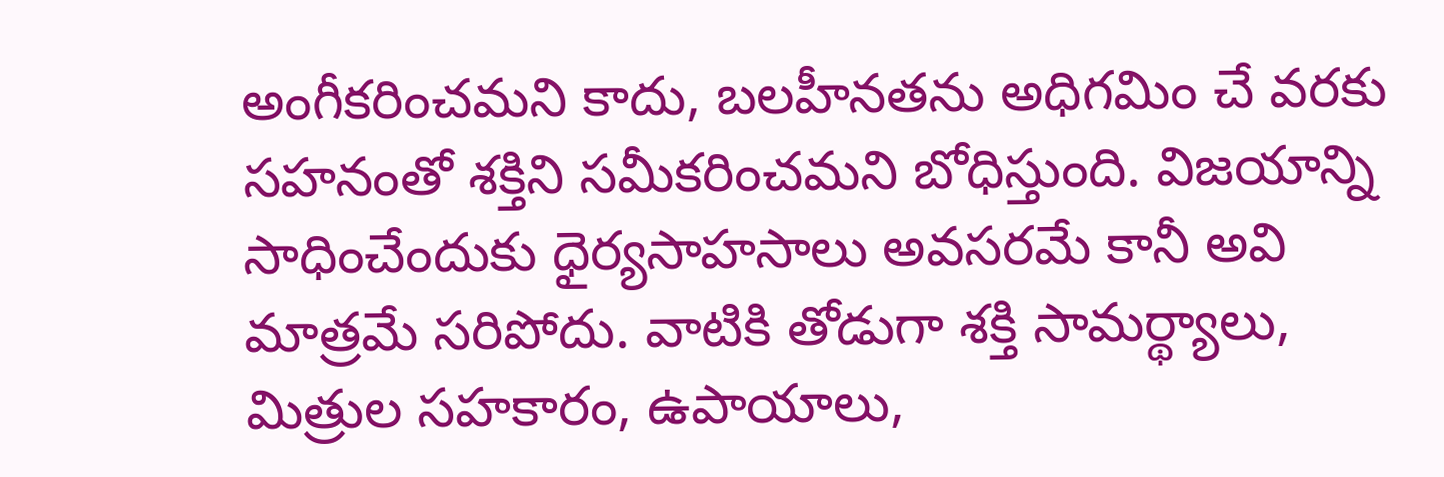అంగీకరించమని కాదు, బలహీనతను అధిగమిం చే వరకు సహనంతో శక్తిని సమీకరించమని బోధిస్తుంది. విజయాన్ని సాధించేందుకు ధైర్యసాహసాలు అవసరమే కానీ అవి మాత్రమే సరిపోదు. వాటికి తోడుగా శక్తి సామర్థ్యాలు, మిత్రుల సహకారం, ఉపాయాలు,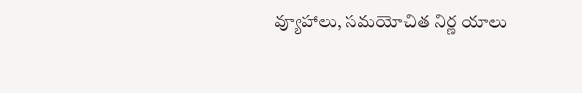వ్యూహాలు, సమయోచిత నిర్ణ యాలు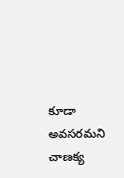కూడా అవసరమని చాణక్య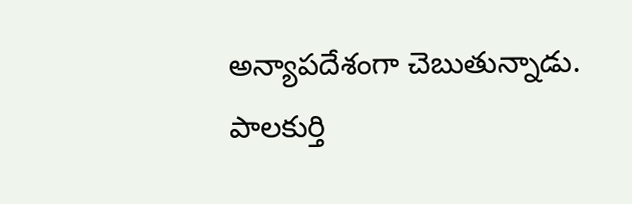అన్యాపదేశంగా చెబుతున్నాడు.
పాలకుర్తి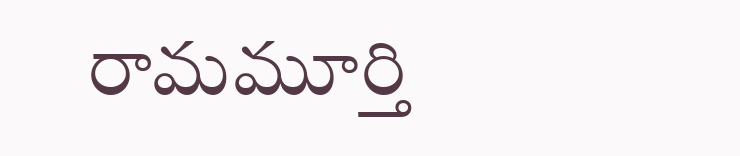రామమూర్తి